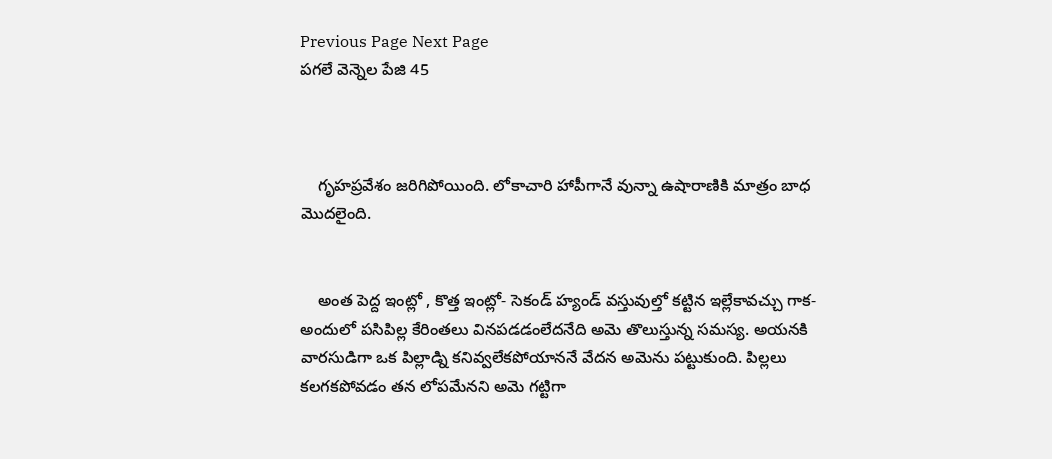Previous Page Next Page
పగలే వెన్నెల పేజి 45



    గృహప్రవేశం జరిగిపోయింది. లోకాచారి హాపీగానే వున్నా ఉషారాణికి మాత్రం బాధ మొదలైంది.


    అంత పెద్ద ఇంట్లో , కొత్త ఇంట్లో- సెకండ్ హ్యండ్ వస్తువుల్తో కట్టిన ఇల్లేకావచ్చు గాక- అందులో పసిపిల్ల కేరింతలు వినపడడంలేదనేది అమె తొలుస్తున్న సమస్య. అయనకి వారసుడిగా ఒక పిల్లాడ్ని కనివ్వలేకపోయాననే వేదన అమెను పట్టుకుంది. పిల్లలు కలగకపోవడం తన లోపమేనని అమె గట్టిగా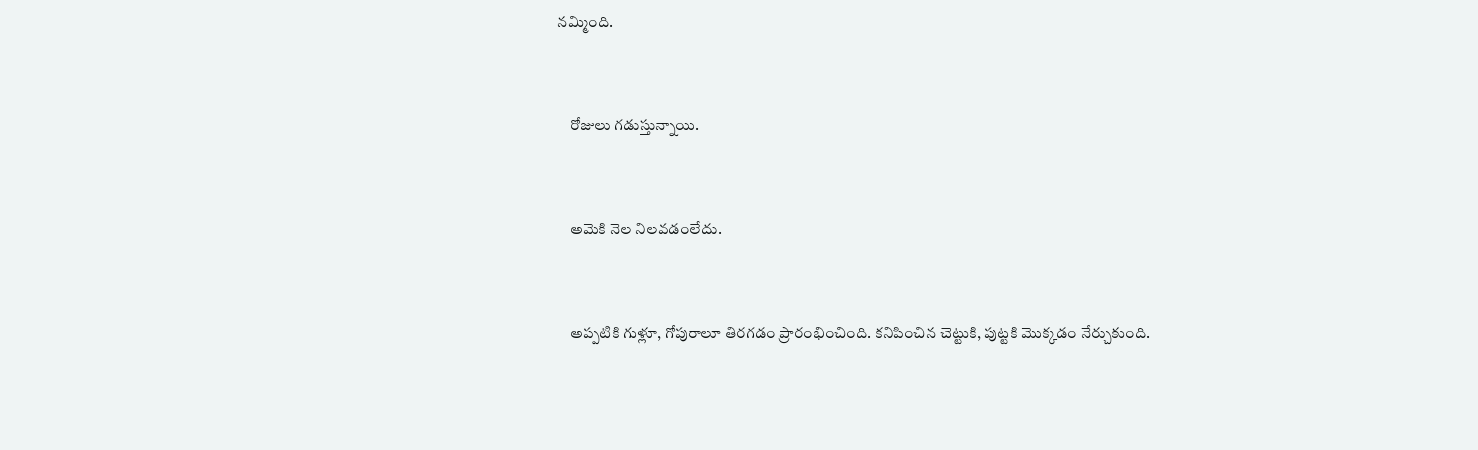నమ్మింది.


    రోజులు గడుస్తున్నాయి.


    అమెకి నెల నిలవడంలేదు.


    అప్పటికి గుళ్లూ, గోపురాలూ తిరగడం ప్రారంభించింది. కనిపించిన చెట్టుకి, పుట్టకి మొక్కడం నేర్చుకుంది.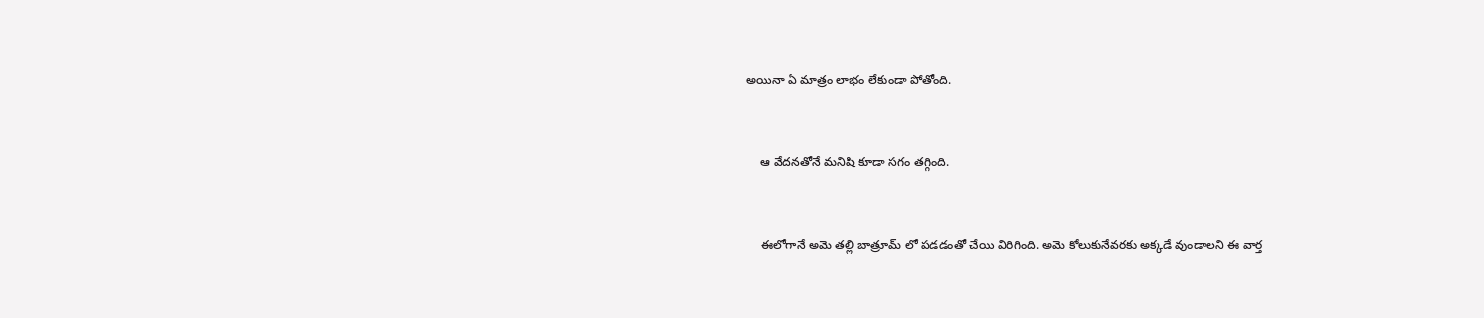అయినా ఏ మాత్రం లాభం లేకుండా పోతోంది.


    ఆ వేదనతోనే మనిషి కూడా సగం తగ్గింది.


    ఈలోగానే అమె తల్లి బాత్రూమ్ లో పడడంతో చేయి విరిగింది. అమె కోలుకునేవరకు అక్కడే వుండాలని ఈ వార్త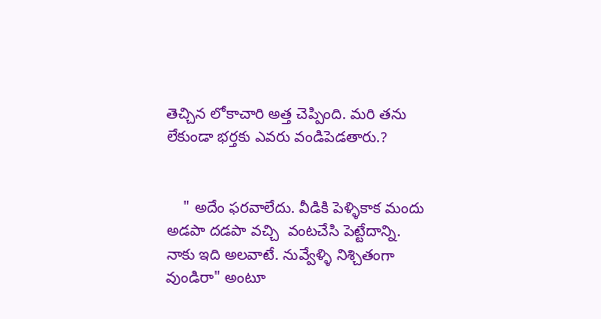తెచ్చిన లోకాచారి అత్త చెప్పింది. మరి తను లేకుండా భర్తకు ఎవరు వండిపెడతారు.?


    " అదేం ఫరవాలేదు. వీడికి పెళ్ళికాక మందు అడపా దడపా వచ్చి  వంటచేసి పెట్టేదాన్ని. నాకు ఇది అలవాటే. నువ్వేళ్ళి నిశ్చితంగా వుండిరా" అంటూ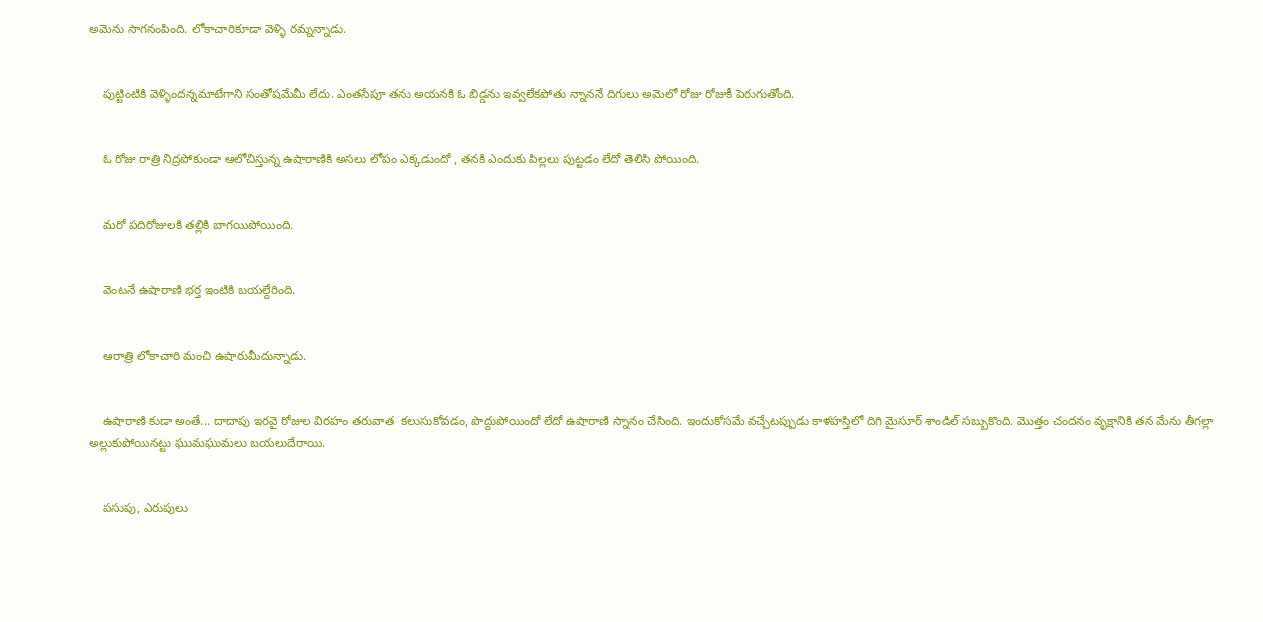అమెను సాగనంపింది. లోకాచారికూడా వెళ్ళి రమ్నన్నాడు.


    పుట్టింటికి వెళ్ళిందన్నమాటేగాని సంతోషమేమీ లేదు. ఎంతసేపూ తను అయనకి ఓ బిడ్డను ఇవ్వలేకపోతు న్నాననే దిగులు అమెలో రోజు రోజుకీ పెరుగుతోంది.


    ఓ రోజు రాత్రి నిద్రపోకుండా ఆలోచిస్తున్న ఉషారాణికి అసలు లోపం ఎక్కడుందో , తనకి ఎందుకు పిల్లలు పుట్టడం లేదో తెలిసి పోయింది.


    మరో పదిరోజులకి తల్లికి బాగయిపోయింది.


    వెంటనే ఉషారాణి భర్త ఇంటికి బయల్దేరింది.


    ఆరాత్రి లోకాచారి మంచి ఉషారుమీదున్నాడు.


    ఉషారాణి కుడా అంతే... దాదాపు ఇరవై రోజుల విరహం తరువాత  కలుసుకోవడం, పొద్దుపోయిందో లేదో ఉషారాణి స్నానం చేసింది. ఇందుకోసమే వచ్చేటప్పుడు కాళహస్తిలో దిగి మైసూర్ శాండిల్ సబ్బుకొంది. మొత్తం చందనం వృక్షానికి తన మేను తీగల్లా అల్లుకుపోయినట్టు ఘుమఘుమలు బయలుదేరాయి.


    పసుపు, ఎరుపులు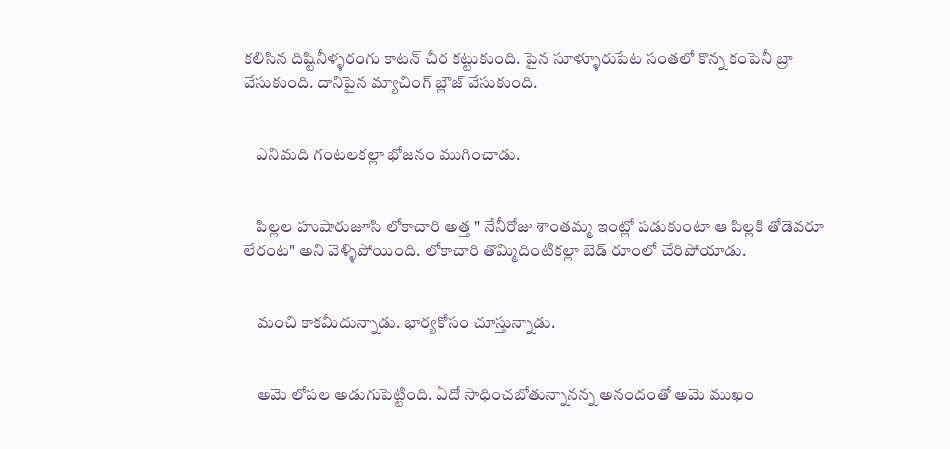కలిసిన దిష్టినీళ్ళరంగు కాటన్ చీర కట్టుకుంది. పైన సూళ్ళూరుపేట సంతలో కొన్న కంపెనీ బ్రా వేసుకుంది. దానిపైన మ్యాచింగ్ బ్లౌజ్ వేసుకుంది.


    ఎనిమది గంటలకల్లా భోజనం ముగించాడు.


    పిల్లల హుషారుజూసి లోకాచారి అత్త " నేనీరోజు శాంతమ్మ ఇంట్లో పడుకుంటా ఆ పిల్లకి తోడెవరూ లేరంట" అని వెళ్ళిపోయింది. లోకాచారి తొమ్మిదింటికల్లా బెడ్ రూంలో చేరిపోయాడు.


    మంచి కాకమీదున్నాడు. భార్యకోసం చూస్తున్నాడు.


    అమె లోపల అడుగుపెట్టింది. ఏదో సాధించబోతున్నానన్న అనందంతో అమె ముఖం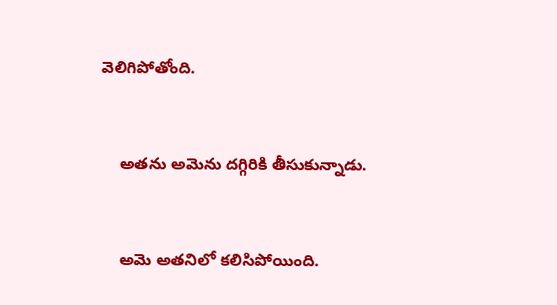వెలిగిపోతోంది.


    అతను అమెను దగ్గిరికి తీసుకున్నాడు.


    అమె అతనిలో కలిసిపోయింది.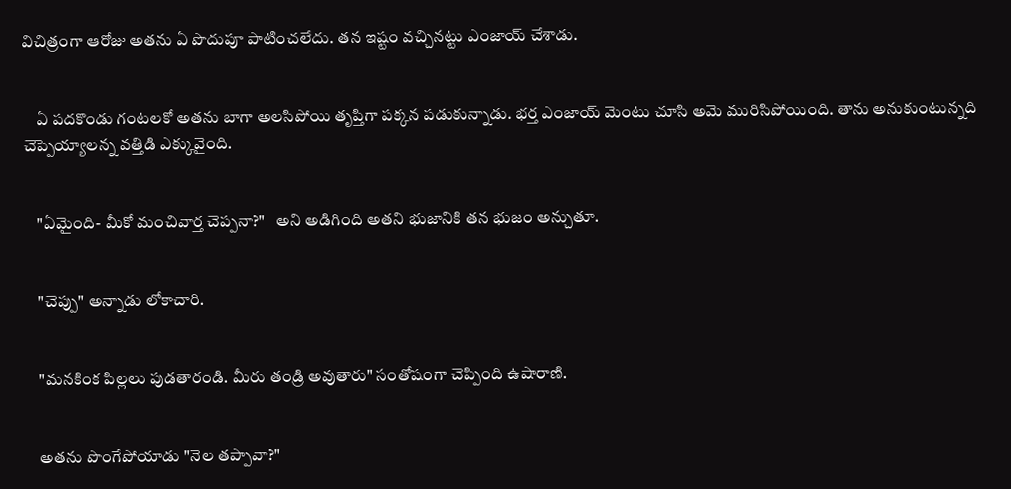విచిత్రంగా ఆరోజు అతను ఏ పొదుపూ పాటించలేదు. తన ఇష్టం వచ్చినట్టు ఎంజాయ్ చేశాడు.


    ఏ పదకొండు గంటలకో అతను బాగా అలసిపోయి తృప్తిగా పక్కన పడుకున్నాడు. భర్త ఎంజాయ్ మెంటు చూసి అమె మురిసిపోయింది. తాను అనుకుంటున్నది చెప్పెయ్యాలన్న వత్తిడి ఎక్కువైంది.


    "ఏమైంది- మీకో మంచివార్త చెప్పనా?"   అని అడిగింది అతని భుజానికి తన భుజం అన్చుతూ.


    "చెప్పు" అన్నాడు లోకాచారి.


    "మనకింక పిల్లలు పుడతారండి. మీరు తండ్రి అవుతారు" సంతోషంగా చెప్పింది ఉషారాణి.


    అతను పొంగేపోయాడు "నెల తప్పావా?"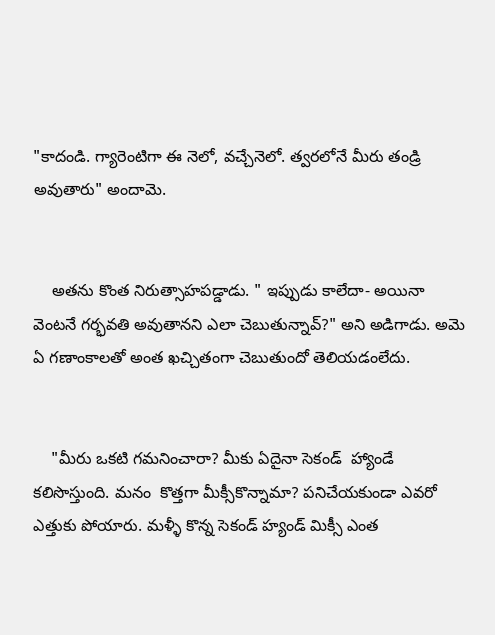"కాదండి. గ్యారెంటిగా ఈ నెలో, వచ్చేనెలో. త్వరలోనే మీరు తండ్రి అవుతారు" అందామె.


    అతను కొంత నిరుత్సాహపడ్డాడు. " ఇప్పుడు కాలేదా- అయినా వెంటనే గర్భవతి అవుతానని ఎలా చెబుతున్నావ్?" అని అడిగాడు. అమె ఏ గణాంకాలతో అంత ఖచ్చితంగా చెబుతుందో తెలియడంలేదు.


    "మీరు ఒకటి గమనించారా? మీకు ఏదైనా సెకండ్  హ్యాండే కలిసొస్తుంది. మనం  కొత్తగా మీక్సీకొన్నామా? పనిచేయకుండా ఎవరో ఎత్తుకు పోయారు. మళ్ళీ కొన్న సెకండ్ హ్యండ్ మిక్సీ ఎంత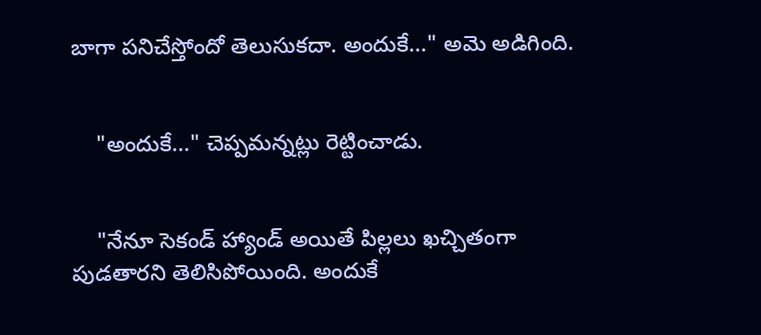బాగా పనిచేస్తోందో తెలుసుకదా. అందుకే..." అమె అడిగింది.


    "అందుకే..." చెప్పమన్నట్లు రెట్టించాడు.


    "నేనూ సెకండ్ హ్యాండ్ అయితే పిల్లలు ఖచ్చితంగా పుడతారని తెలిసిపోయింది. అందుకే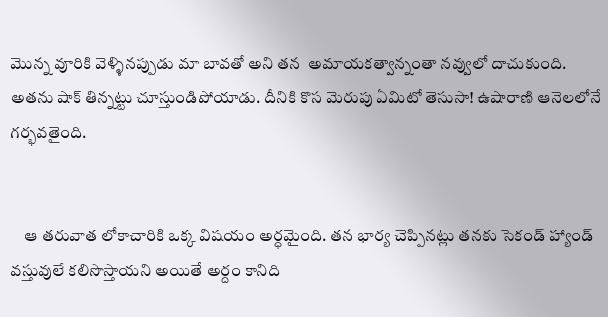మొన్న వూరికి వెళ్ళినప్పుడు మా బావతో అని తన  అమాయకత్వాన్నంతా నవ్వులో దాచుకుంది. అతను షాక్ తిన్నట్టు చూస్తుండిపోయాడు. దీనికి కొస మెరుపు ఏమిటో తెసుసా! ఉషారాణి ఆనెలలోనే గర్భవతైంది.


    ఆ తరువాత లోకాచారికి ఒక్క విషయం అర్ధమైంది. తన భార్య చెప్పినట్లు తనకు సెకండ్ హ్యాండ్ వస్తువులే కలిసొస్తాయని అయితే అర్దం కానిది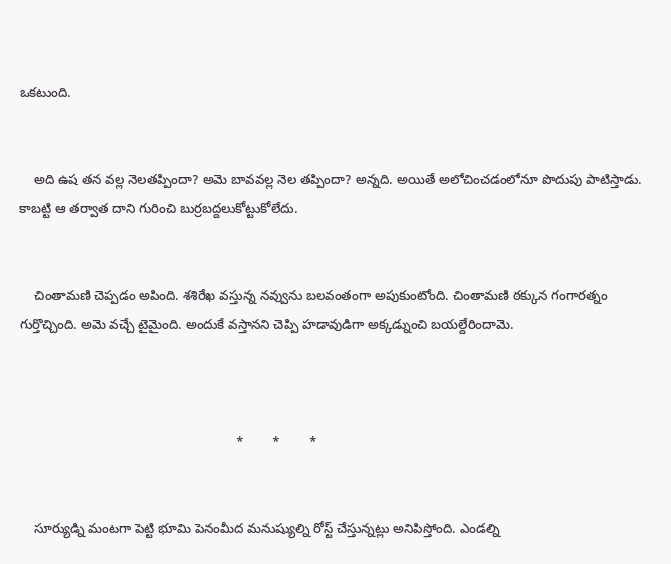ఒకటుంది.


    అది ఉష తన వల్ల నెలతప్పిందా? అమె బావవల్ల నెల తప్పిందా? అన్నది. అయితే అలోచించడంలోనూ పొదుపు పాటిస్తాడు. కాబట్టి ఆ తర్వాత దాని గురించి బుర్రబద్దలుకోట్టుకోలేదు.


    చింతామణి చెప్పడం అపింది. శశిరేఖ వస్తున్న నవ్వును బలవంతంగా అపుకుంటోంది. చింతామణి ఠక్కున గంగారత్నం గుర్తొచ్చింది. అమె వచ్చే టైమైంది. అందుకే వస్తానని చెప్పి హడావుడిగా అక్కడ్నుంచి బయల్దేరిందామె.



                                                           *        *        *


    సూర్యుడ్ని మంటగా పెట్టి భూమి పెనంమీద మనుష్యుల్ని రోస్ట్ చేస్తున్నట్లు అనిపిస్తోంది. ఎండల్ని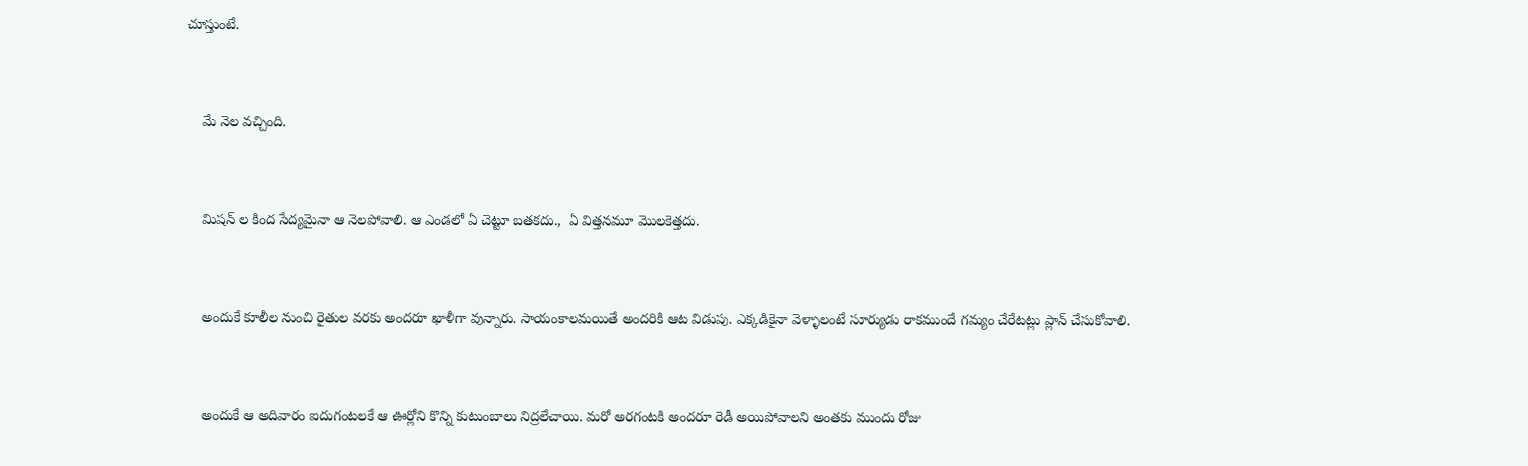చూస్తుంటే.


    మే నెల వచ్చింది.


    మిషన్ ల కింద సేద్యమైనా ఆ నెలపోవాలి. ఆ ఎండలో ఏ చెట్టూ బతకదు.,  ఏ విత్తనమూ మొలకెత్తదు.


    అందుకే కూలీల నుంచి రైతుల వరకు అందరూ ఖాళీగా వున్నారు. సాయంకాలమయితే అందరికి ఆట విడుపు. ఎక్కడికైనా వెళ్ళాలంటే సూర్యుడు రాకముందే గమ్యం చేరేటట్లు ప్లాన్ చేసుకోవాలి.


    అందుకే ఆ అదివారం ఐదుగంటలకే ఆ ఊర్లోని కొన్ని కుటుంబాలు నిద్రలేచాయి. మరో అరగంటకి అందరూ రెడీ అయిపోవాలని అంతకు ముందు రోజు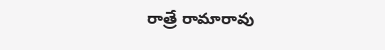రాత్రే రామారావు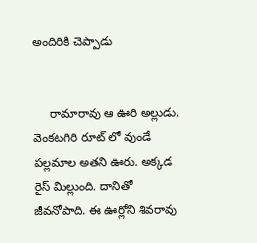అందిరికి చెప్పాడు


     రామారావు ఆ ఊరి అల్లుడు. వెంకటగిరి రూట్ లో వుండే పల్లమాల అతని ఊరు. అక్కడ రైస్ మిల్లుంది. దానితో జీవనోపాది. ఈ ఊర్లోని శివరావు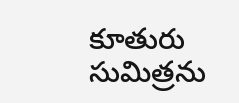కూతురు సుమిత్రను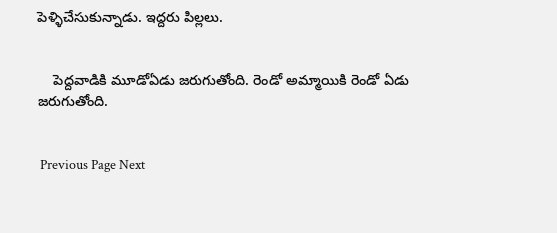పెళ్ళిచేసుకున్నాడు. ఇద్దరు పిల్లలు.


    పెద్దవాడికి మూడోఏడు జరుగుతోంది. రెండో అమ్మాయికి రెండో ఏడు జరుగుతోంది.


 Previous Page Next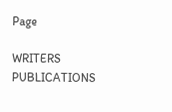Page

WRITERS
PUBLICATIONS